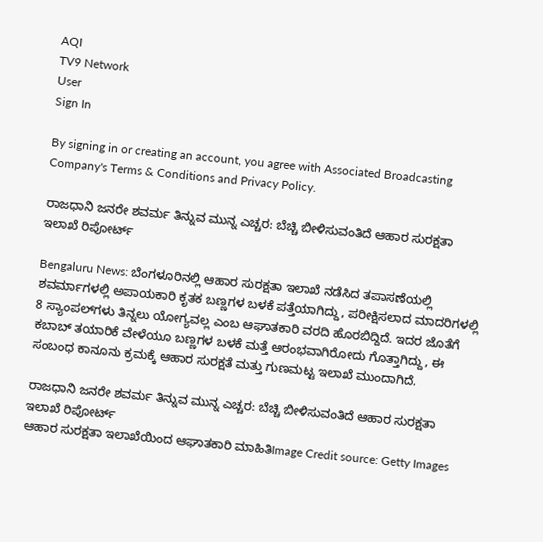AQI
TV9 Network
User
Sign In

By signing in or creating an account, you agree with Associated Broadcasting Company's Terms & Conditions and Privacy Policy.

ರಾಜಧಾನಿ ಜನರೇ ಶವರ್ಮ ತಿನ್ನುವ ಮುನ್ನ ಎಚ್ಚರ: ಬೆಚ್ಚಿ ಬೀಳಿಸುವಂತಿದೆ ಆಹಾರ ಸುರಕ್ಷತಾ ಇಲಾಖೆ ರಿಪೋರ್ಟ್

Bengaluru News: ಬೆಂಗಳೂರಿನಲ್ಲಿ ಆಹಾರ ಸುರಕ್ಷತಾ ಇಲಾಖೆ ನಡೆಸಿದ ತಪಾಸಣೆಯಲ್ಲಿ ಶವರ್ಮಾಗಳಲ್ಲಿ ಅಪಾಯಕಾರಿ ಕೃತಕ ಬಣ್ಣಗಳ ಬಳಕೆ ಪತ್ತೆಯಾಗಿದ್ದು, ಪರೀಕ್ಷಿಸಲಾದ ಮಾದರಿಗಳಲ್ಲಿ 8 ಸ್ಯಾಂಪಲ್‌ಗಳು ತಿನ್ನಲು ಯೋಗ್ಯವಲ್ಲ ಎಂಬ ಆಘಾತಕಾರಿ ವರದಿ ಹೊರಬಿದ್ದಿದೆ. ಇದರ ಜೊತೆಗೆ ಕಬಾಬ್ ತಯಾರಿಕೆ ವೇಳೆಯೂ ಬಣ್ಣಗಳ ಬಳಕೆ ಮತ್ತೆ ಆರಂಭವಾಗಿರೋದು ಗೊತ್ತಾಗಿದ್ದು, ಈ ಸಂಬಂಧ ಕಾನೂನು ಕ್ರಮಕ್ಕೆ ಆಹಾರ ಸುರಕ್ಷತೆ ಮತ್ತು ಗುಣಮಟ್ಟ ಇಲಾಖೆ ಮುಂದಾಗಿದೆ.

ರಾಜಧಾನಿ ಜನರೇ ಶವರ್ಮ ತಿನ್ನುವ ಮುನ್ನ ಎಚ್ಚರ: ಬೆಚ್ಚಿ ಬೀಳಿಸುವಂತಿದೆ ಆಹಾರ ಸುರಕ್ಷತಾ ಇಲಾಖೆ ರಿಪೋರ್ಟ್
ಆಹಾರ ಸುರಕ್ಷತಾ ಇಲಾಖೆಯಿಂದ ಆಘಾತಕಾರಿ ಮಾಹಿತಿImage Credit source: Getty Images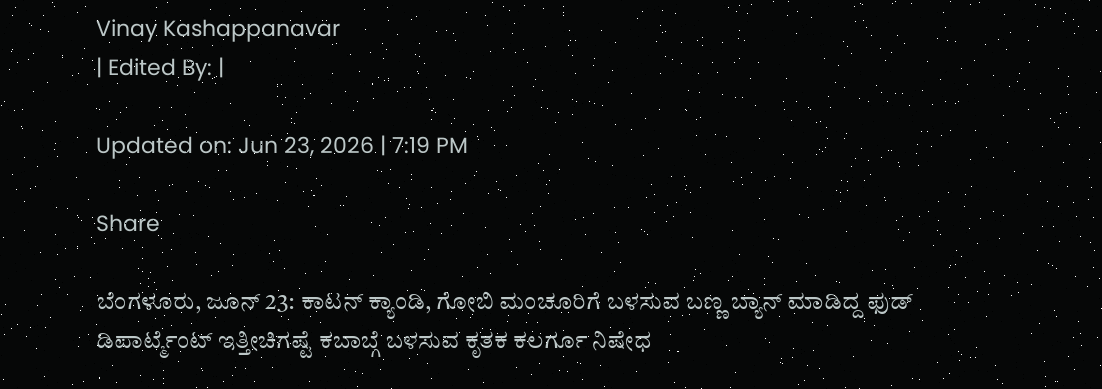Vinay Kashappanavar
| Edited By: |

Updated on: Jun 23, 2026 | 7:19 PM

Share

ಬೆಂಗಳೂರು, ಜೂನ್ 23: ಕಾಟನ್ ಕ್ಯಾಂಡಿ, ಗೋಬಿ ಮಂಚೂರಿಗೆ ಬಳಸುವ ಬಣ್ಣ ಬ್ಯಾನ್ ಮಾಡಿದ್ದ ಫುಡ್ ಡಿಪಾರ್ಟ್ಮೆಂಟ್ ಇತ್ತೀಚಿಗಷ್ಟೆ ಕಬಾಬ್ಗೆ ಬಳಸುವ ಕೃತಕ ಕಲರ್ಗೂ ನಿಷೇಧ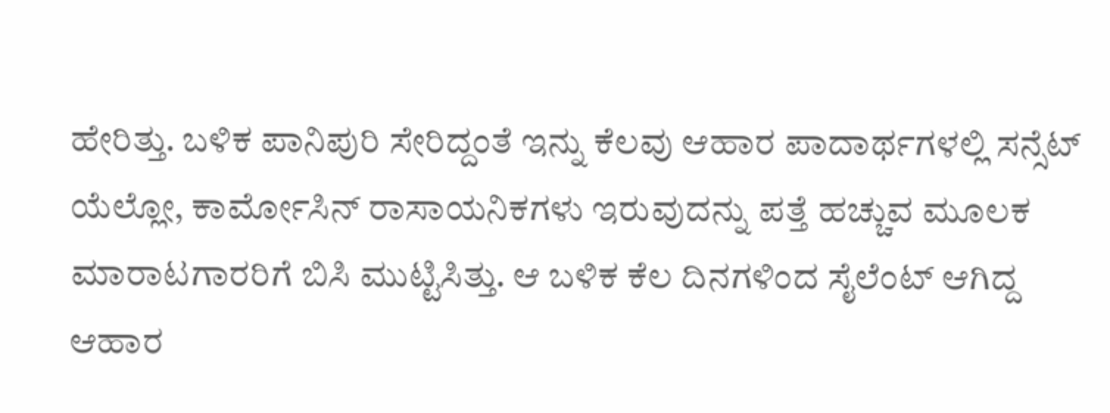ಹೇರಿತ್ತು. ಬಳಿಕ ಪಾನಿಪುರಿ ಸೇರಿದ್ದಂತೆ ಇನ್ನು ಕೆಲವು ಆಹಾರ ಪಾದಾರ್ಥಗಳಲ್ಲಿ ಸನ್ಸೆಟ್ ಯೆಲ್ಲೋ, ಕಾರ್ಮೋಸಿನ್ ರಾಸಾಯನಿಕಗಳು ಇರುವುದನ್ನು ಪತ್ತೆ ಹಚ್ಚುವ ಮೂಲಕ ಮಾರಾಟಗಾರರಿಗೆ ಬಿಸಿ ಮುಟ್ಟಿಸಿತ್ತು. ಆ ಬಳಿಕ ಕೆಲ ದಿನಗಳಿಂದ ಸೈಲೆಂಟ್ ಆಗಿದ್ದ ಆಹಾರ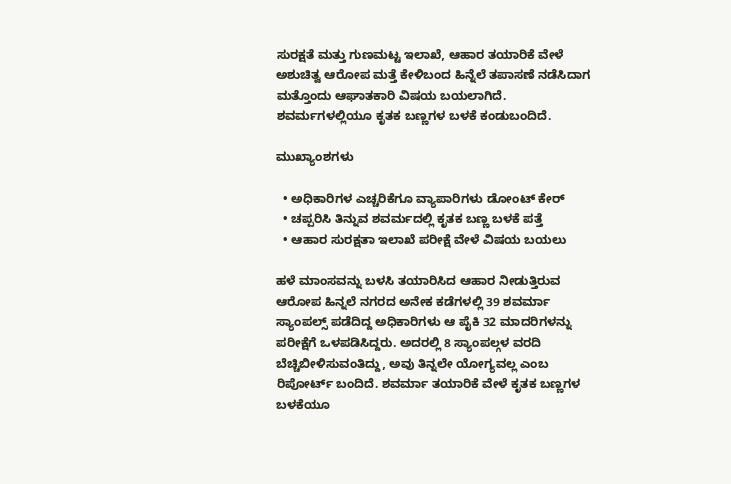ಸುರಕ್ಷತೆ ಮತ್ತು ಗುಣಮಟ್ಟ ಇಲಾಖೆ, ಆಹಾರ ತಯಾರಿಕೆ ವೇಳೆ ಅಶುಚಿತ್ವ ಆರೋಪ ಮತ್ತೆ ಕೇಳಿಬಂದ ಹಿನ್ನೆಲೆ ತಪಾಸಣೆ ನಡೆಸಿದಾಗ ಮತ್ತೊಂದು ಆಘಾತಕಾರಿ ವಿಷಯ ಬಯಲಾಗಿದೆ. ಶವರ್ಮಗಳಲ್ಲಿಯೂ ಕೃತಕ ಬಣ್ಣಗಳ ಬಳಕೆ ಕಂಡುಬಂದಿದೆ.

ಮುಖ್ಯಾಂಶಗಳು

  • ಅಧಿಕಾರಿಗಳ ಎಚ್ಚರಿಕೆಗೂ ವ್ಯಾಪಾರಿಗಳು ಡೋಂಟ್ ಕೇರ್
  • ಚಪ್ಪರಿಸಿ ತಿನ್ನುವ ಶವರ್ಮದಲ್ಲಿ ಕೃತಕ ಬಣ್ಣ ಬಳಕೆ ಪತ್ತೆ
  • ಆಹಾರ ಸುರಕ್ಷತಾ ಇಲಾಖೆ ಪರೀಕ್ಷೆ ವೇಳೆ ವಿಷಯ ಬಯಲು

ಹಳೆ ಮಾಂಸವನ್ನು ಬಳಸಿ ತಯಾರಿಸಿದ ಆಹಾರ ನೀಡುತ್ತಿರುವ ಆರೋಪ ಹಿನ್ನಲೆ ನಗರದ ಅನೇಕ ಕಡೆಗಳಲ್ಲಿ 39 ಶವರ್ಮಾ ಸ್ಯಾಂಪಲ್ಸ್ ಪಡೆದಿದ್ದ ಅಧಿಕಾರಿಗಳು ಆ ಪೈಕಿ 32 ಮಾದರಿಗಳನ್ನು ಪರೀಕ್ಷೆಗೆ ಒಳಪಡಿಸಿದ್ದರು. ಅದರಲ್ಲಿ 8 ಸ್ಯಾಂಪಲ್ಗಳ ವರದಿ ಬೆಚ್ಚಿಬೀಳಿಸುವಂತಿದ್ದು, ಅವು ತಿನ್ನಲೇ ಯೋಗ್ಯವಲ್ಲ ಎಂಬ ರಿಪೋರ್ಟ್ ಬಂದಿದೆ. ಶವರ್ಮಾ ತಯಾರಿಕೆ ವೇಳೆ ಕೃತಕ ಬಣ್ಣಗಳ ಬಳಕೆಯೂ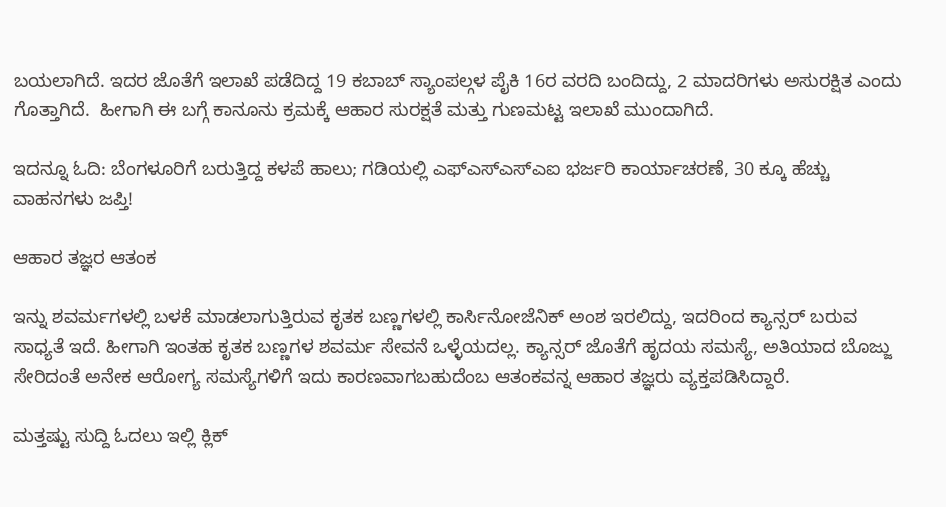ಬಯಲಾಗಿದೆ. ಇದರ ಜೊತೆಗೆ ಇಲಾಖೆ ಪಡೆದಿದ್ದ 19 ಕಬಾಬ್ ಸ್ಯಾಂಪಲ್ಗಳ ಪೈಕಿ 16ರ ವರದಿ ಬಂದಿದ್ದು, 2 ಮಾದರಿಗಳು ಅಸುರಕ್ಷಿತ ಎಂದು ಗೊತ್ತಾಗಿದೆ.  ಹೀಗಾಗಿ ಈ ಬಗ್ಗೆ ಕಾನೂನು ಕ್ರಮಕ್ಕೆ ಆಹಾರ ಸುರಕ್ಷತೆ ಮತ್ತು ಗುಣಮಟ್ಟ ಇಲಾಖೆ ಮುಂದಾಗಿದೆ.

ಇದನ್ನೂ ಓದಿ: ಬೆಂಗಳೂರಿಗೆ ಬರುತ್ತಿದ್ದ ಕಳಪೆ ಹಾಲು; ಗಡಿಯಲ್ಲಿ ಎಫ್‌ಎಸ್‌ಎಸ್‌ಎಐ ಭರ್ಜರಿ ಕಾರ್ಯಾಚರಣೆ, 30 ಕ್ಕೂ ಹೆಚ್ಚು ವಾಹನಗಳು ಜಪ್ತಿ!

ಆಹಾರ ತಜ್ಞರ ಆತಂಕ

ಇನ್ನು ಶವರ್ಮಗಳಲ್ಲಿ ಬಳಕೆ ಮಾಡಲಾಗುತ್ತಿರುವ ಕೃತಕ ಬಣ್ಣಗಳಲ್ಲಿ ಕಾರ್ಸಿನೋಜೆನಿಕ್ ಅಂಶ ಇರಲಿದ್ದು, ಇದರಿಂದ ಕ್ಯಾನ್ಸರ್ ಬರುವ ಸಾಧ್ಯತೆ ಇದೆ. ಹೀಗಾಗಿ ಇಂತಹ ಕೃತಕ ಬಣ್ಣಗಳ ಶವರ್ಮ ಸೇವನೆ ಒಳ್ಳೆಯದಲ್ಲ. ಕ್ಯಾನ್ಸರ್ ಜೊತೆಗೆ ಹೃದಯ ಸಮಸ್ಯೆ, ಅತಿಯಾದ ಬೊಜ್ಜು ಸೇರಿದಂತೆ ಅನೇಕ ಆರೋಗ್ಯ ಸಮಸ್ಯೆಗಳಿಗೆ ಇದು ಕಾರಣವಾಗಬಹುದೆಂಬ ಆತಂಕವನ್ನ ಆಹಾರ ತಜ್ಞರು ವ್ಯಕ್ತಪಡಿಸಿದ್ದಾರೆ.

ಮತ್ತಷ್ಟು ಸುದ್ದಿ ಓದಲು ಇಲ್ಲಿ ಕ್ಲಿಕ್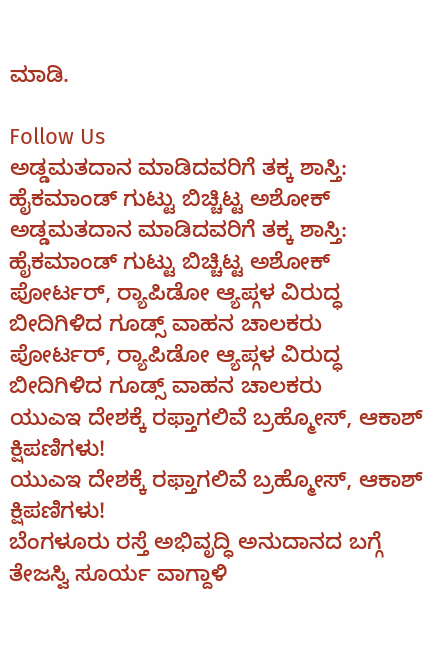ಮಾಡಿ.

Follow Us
ಅಡ್ಡಮತದಾನ ಮಾಡಿದವರಿಗೆ ತಕ್ಕ ಶಾಸ್ತಿ: ಹೈಕಮಾಂಡ್ ಗುಟ್ಟು ಬಿಚ್ಚಿಟ್ಟ ಅಶೋಕ್
ಅಡ್ಡಮತದಾನ ಮಾಡಿದವರಿಗೆ ತಕ್ಕ ಶಾಸ್ತಿ: ಹೈಕಮಾಂಡ್ ಗುಟ್ಟು ಬಿಚ್ಚಿಟ್ಟ ಅಶೋಕ್
ಪೋರ್ಟರ್, ರ‍್ಯಾಪಿಡೋ ಆ್ಯಪ್ಗಳ ವಿರುದ್ಧ ಬೀದಿಗಿಳಿದ ಗೂಡ್ಸ್ ವಾಹನ ಚಾಲಕರು
ಪೋರ್ಟರ್, ರ‍್ಯಾಪಿಡೋ ಆ್ಯಪ್ಗಳ ವಿರುದ್ಧ ಬೀದಿಗಿಳಿದ ಗೂಡ್ಸ್ ವಾಹನ ಚಾಲಕರು
ಯುಎಇ ದೇಶಕ್ಕೆ ರಫ್ತಾಗಲಿವೆ ಬ್ರಹ್ಮೋಸ್, ಆಕಾಶ್ ಕ್ಷಿಪಣಿಗಳು!
ಯುಎಇ ದೇಶಕ್ಕೆ ರಫ್ತಾಗಲಿವೆ ಬ್ರಹ್ಮೋಸ್, ಆಕಾಶ್ ಕ್ಷಿಪಣಿಗಳು!
ಬೆಂಗಳೂರು ರಸ್ತೆ ಅಭಿವೃದ್ಧಿ ಅನುದಾನದ ಬಗ್ಗೆ ತೇಜಸ್ವಿ ಸೂರ್ಯ ವಾಗ್ದಾಳಿ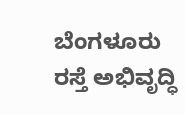ಬೆಂಗಳೂರು ರಸ್ತೆ ಅಭಿವೃದ್ಧಿ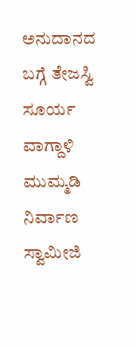ಅನುದಾನದ ಬಗ್ಗೆ ತೇಜಸ್ವಿ ಸೂರ್ಯ ವಾಗ್ದಾಳಿ
ಮುಮ್ಮಡಿ ನಿರ್ವಾಣ ಸ್ವಾಮೀಜಿ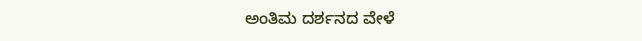ಅಂತಿಮ ದರ್ಶನದ ವೇಳೆ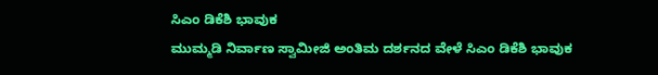ಸಿಎಂ ಡಿಕೆಶಿ ಭಾವುಕ
ಮುಮ್ಮಡಿ ನಿರ್ವಾಣ ಸ್ವಾಮೀಜಿ ಅಂತಿಮ ದರ್ಶನದ ವೇಳೆ ಸಿಎಂ ಡಿಕೆಶಿ ಭಾವುಕ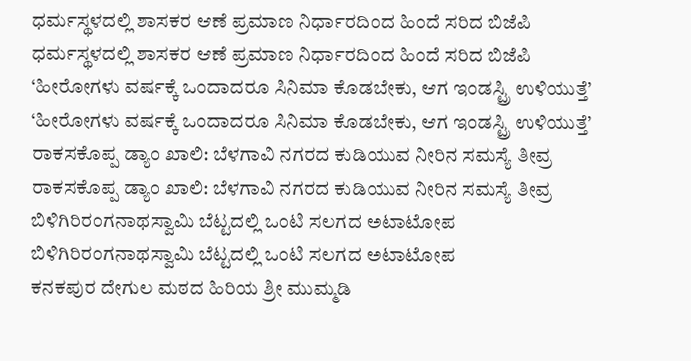ಧರ್ಮಸ್ಥಳದಲ್ಲಿ ಶಾಸಕರ ಆಣೆ ಪ್ರಮಾಣ ನಿರ್ಧಾರದಿಂದ ಹಿಂದೆ ಸರಿದ ಬಿಜೆಪಿ
ಧರ್ಮಸ್ಥಳದಲ್ಲಿ ಶಾಸಕರ ಆಣೆ ಪ್ರಮಾಣ ನಿರ್ಧಾರದಿಂದ ಹಿಂದೆ ಸರಿದ ಬಿಜೆಪಿ
‘ಹೀರೋಗಳು ವರ್ಷಕ್ಕೆ ಒಂದಾದರೂ ಸಿನಿಮಾ ಕೊಡಬೇಕು, ಆಗ ಇಂಡಸ್ಟ್ರಿ ಉಳಿಯುತ್ತೆ’
‘ಹೀರೋಗಳು ವರ್ಷಕ್ಕೆ ಒಂದಾದರೂ ಸಿನಿಮಾ ಕೊಡಬೇಕು, ಆಗ ಇಂಡಸ್ಟ್ರಿ ಉಳಿಯುತ್ತೆ’
ರಾಕಸಕೊಪ್ಪ ಡ್ಯಾಂ ಖಾಲಿ: ಬೆಳಗಾವಿ ನಗರದ ಕುಡಿಯುವ ನೀರಿನ ಸಮಸ್ಯೆ ತೀವ್ರ
ರಾಕಸಕೊಪ್ಪ ಡ್ಯಾಂ ಖಾಲಿ: ಬೆಳಗಾವಿ ನಗರದ ಕುಡಿಯುವ ನೀರಿನ ಸಮಸ್ಯೆ ತೀವ್ರ
ಬಿಳಿಗಿರಿರಂಗನಾಥಸ್ವಾಮಿ ಬೆಟ್ಟದಲ್ಲಿ ಒಂಟಿ ಸಲಗದ ಅಟಾಟೋಪ
ಬಿಳಿಗಿರಿರಂಗನಾಥಸ್ವಾಮಿ ಬೆಟ್ಟದಲ್ಲಿ ಒಂಟಿ ಸಲಗದ ಅಟಾಟೋಪ
ಕನಕಪುರ ದೇಗುಲ ಮಠದ ಹಿರಿಯ ಶ್ರೀ ಮುಮ್ಮಡಿ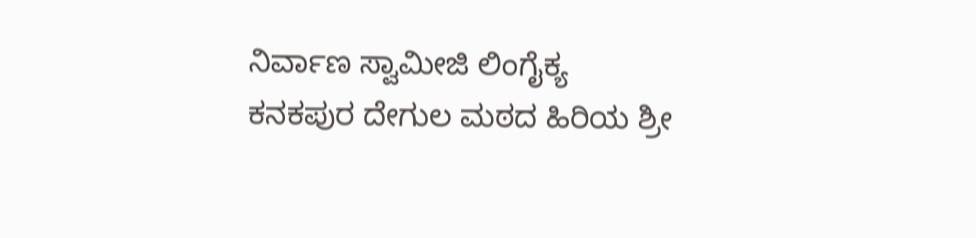ನಿರ್ವಾಣ ಸ್ವಾಮೀಜಿ ಲಿಂಗೈಕ್ಯ
ಕನಕಪುರ ದೇಗುಲ ಮಠದ ಹಿರಿಯ ಶ್ರೀ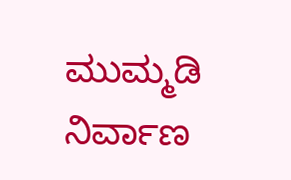ಮುಮ್ಮಡಿ ನಿರ್ವಾಣ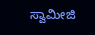ಸ್ವಾಮೀಜಿ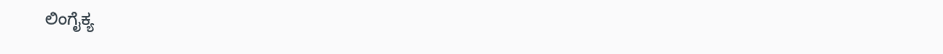ಲಿಂಗೈಕ್ಯ